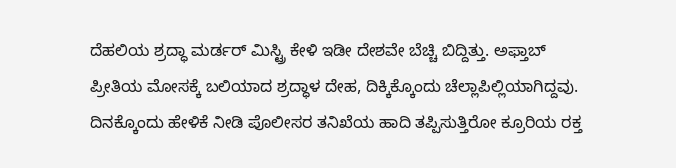ದೆಹಲಿಯ ಶ್ರದ್ಧಾ ಮರ್ಡರ್ ಮಿಸ್ಟ್ರಿ ಕೇಳಿ ಇಡೀ ದೇಶವೇ ಬೆಚ್ಚಿ ಬಿದ್ದಿತ್ತು. ಅಫ್ತಾಬ್ ಪ್ರೀತಿಯ ಮೋಸಕ್ಕೆ ಬಲಿಯಾದ ಶ್ರದ್ಧಾಳ ದೇಹ, ದಿಕ್ಕಿಕ್ಕೊಂದು ಚೆಲ್ಲಾಪಿಲ್ಲಿಯಾಗಿದ್ದವು. ದಿನಕ್ಕೊಂದು ಹೇಳಿಕೆ ನೀಡಿ ಪೊಲೀಸರ ತನಿಖೆಯ ಹಾದಿ ತಪ್ಪಿಸುತ್ತಿರೋ ಕ್ರೂರಿಯ ರಕ್ತ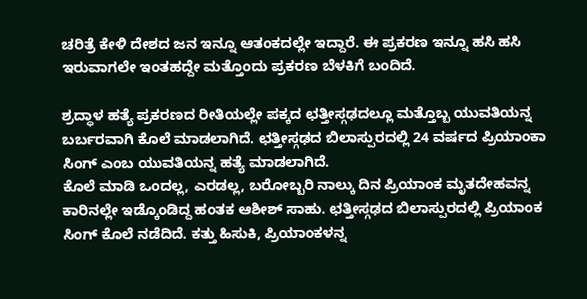ಚರಿತ್ರೆ ಕೇಳಿ ದೇಶದ ಜನ ಇನ್ನೂ ಆತಂಕದಲ್ಲೇ ಇದ್ದಾರೆ. ಈ ಪ್ರಕರಣ ಇನ್ನೂ ಹಸಿ ಹಸಿ ಇರುವಾಗಲೇ ಇಂತಹದ್ದೇ ಮತ್ತೊಂದು ಪ್ರಕರಣ ಬೆಳಕಿಗೆ ಬಂದಿದೆ.

ಶ್ರದ್ಧಾಳ ಹತ್ಯೆ ಪ್ರಕರಣದ ರೀತಿಯಲ್ಲೇ ಪಕ್ಕದ ಛತ್ತೀಸ್ಗಢದಲ್ಲೂ ಮತ್ತೊಬ್ಬ ಯುವತಿಯನ್ನ ಬರ್ಬರವಾಗಿ ಕೊಲೆ ಮಾಡಲಾಗಿದೆ. ಛತ್ತೀಸ್ಗಢದ ಬಿಲಾಸ್ಪುರದಲ್ಲಿ 24 ವರ್ಷದ ಪ್ರಿಯಾಂಕಾ ಸಿಂಗ್ ಎಂಬ ಯುವತಿಯನ್ನ ಹತ್ಯೆ ಮಾಡಲಾಗಿದೆ.
ಕೊಲೆ ಮಾಡಿ ಒಂದಲ್ಲ, ಎರಡಲ್ಲ, ಬರೋಬ್ಬರಿ ನಾಲ್ಕು ದಿನ ಪ್ರಿಯಾಂಕ ಮೃತದೇಹವನ್ನ ಕಾರಿನಲ್ಲೇ ಇಡ್ಕೊಂಡಿದ್ದ ಹಂತಕ ಆಶೀಶ್ ಸಾಹು. ಛತ್ತೀಸ್ಗಢದ ಬಿಲಾಸ್ಪುರದಲ್ಲಿ ಪ್ರಿಯಾಂಕ ಸಿಂಗ್ ಕೊಲೆ ನಡೆದಿದೆ. ಕತ್ತು ಹಿಸುಕಿ, ಪ್ರಿಯಾಂಕಳನ್ನ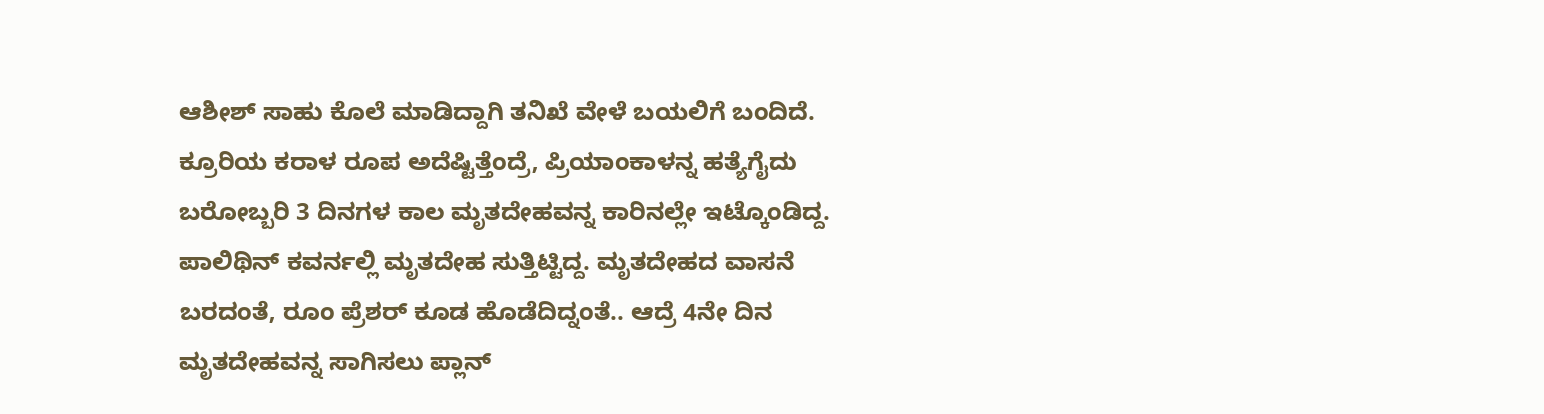ಆಶೀಶ್ ಸಾಹು ಕೊಲೆ ಮಾಡಿದ್ದಾಗಿ ತನಿಖೆ ವೇಳೆ ಬಯಲಿಗೆ ಬಂದಿದೆ.
ಕ್ರೂರಿಯ ಕರಾಳ ರೂಪ ಅದೆಷ್ಟಿತ್ತೆಂದ್ರೆ, ಪ್ರಿಯಾಂಕಾಳನ್ನ ಹತ್ಯೆಗೈದು ಬರೋಬ್ಬರಿ 3 ದಿನಗಳ ಕಾಲ ಮೃತದೇಹವನ್ನ ಕಾರಿನಲ್ಲೇ ಇಟ್ಕೊಂಡಿದ್ದ. ಪಾಲಿಥಿನ್ ಕವರ್ನಲ್ಲಿ ಮೃತದೇಹ ಸುತ್ತಿಟ್ಟಿದ್ದ. ಮೃತದೇಹದ ವಾಸನೆ ಬರದಂತೆ, ರೂಂ ಪ್ರೆಶರ್ ಕೂಡ ಹೊಡೆದಿದ್ನಂತೆ.. ಆದ್ರೆ 4ನೇ ದಿನ ಮೃತದೇಹವನ್ನ ಸಾಗಿಸಲು ಪ್ಲಾನ್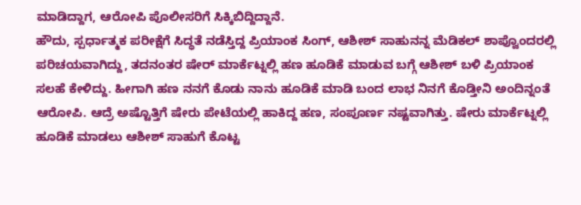ಮಾಡಿದ್ದಾಗ, ಆರೋಪಿ ಪೊಲೀಸರಿಗೆ ಸಿಕ್ಕಿಬಿದ್ದಿದ್ದಾನೆ.
ಹೌದು, ಸ್ಪರ್ಧಾತ್ಮಕ ಪರೀಕ್ಷೆಗೆ ಸಿದ್ಧತೆ ನಡೆಸ್ತಿದ್ದ ಪ್ರಿಯಾಂಕ ಸಿಂಗ್, ಆಶೀಶ್ ಸಾಹುನನ್ನ ಮೆಡಿಕಲ್ ಶಾಪ್ವೊಂದರಲ್ಲಿ ಪರಿಚಯವಾಗಿದ್ದು, ತದನಂತರ ಷೇರ್ ಮಾರ್ಕೆಟ್ನಲ್ಲಿ ಹಣ ಹೂಡಿಕೆ ಮಾಡುವ ಬಗ್ಗೆ ಆಶೀಶ್ ಬಳಿ ಪ್ರಿಯಾಂಕ ಸಲಹೆ ಕೇಳಿದ್ದು. ಹೀಗಾಗಿ ಹಣ ನನಗೆ ಕೊಡು ನಾನು ಹೂಡಿಕೆ ಮಾಡಿ ಬಂದ ಲಾಭ ನಿನಗೆ ಕೊಡ್ತೀನಿ ಅಂದಿನ್ನಂತೆ ಆರೋಪಿ. ಆದ್ರೆ ಅಷ್ಟೊತ್ತಿಗೆ ಷೇರು ಪೇಟೆಯಲ್ಲಿ ಹಾಕಿದ್ದ ಹಣ, ಸಂಪೂರ್ಣ ನಷ್ಟವಾಗಿತ್ತು. ಷೇರು ಮಾರ್ಕೆಟ್ನಲ್ಲಿ ಹೂಡಿಕೆ ಮಾಡಲು ಆಶೀಶ್ ಸಾಹುಗೆ ಕೊಟ್ಟ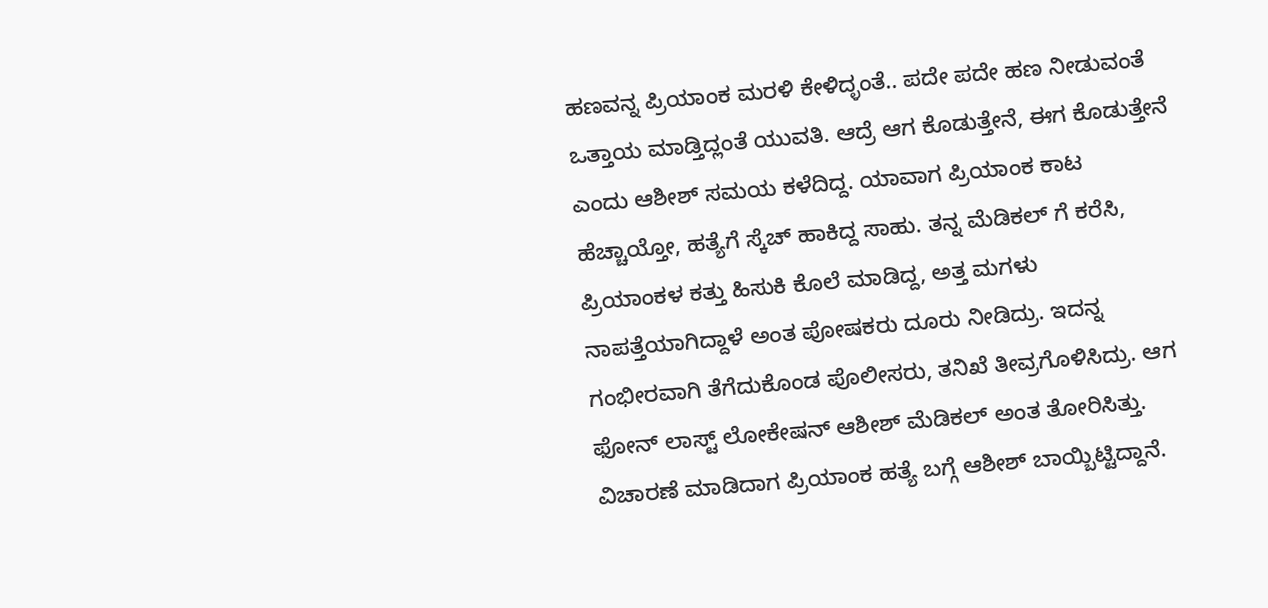ಹಣವನ್ನ ಪ್ರಿಯಾಂಕ ಮರಳಿ ಕೇಳಿದ್ಳಂತೆ.. ಪದೇ ಪದೇ ಹಣ ನೀಡುವಂತೆ ಒತ್ತಾಯ ಮಾಡ್ತಿದ್ಲಂತೆ ಯುವತಿ. ಆದ್ರೆ ಆಗ ಕೊಡುತ್ತೇನೆ, ಈಗ ಕೊಡುತ್ತೇನೆ ಎಂದು ಆಶೀಶ್ ಸಮಯ ಕಳೆದಿದ್ದ. ಯಾವಾಗ ಪ್ರಿಯಾಂಕ ಕಾಟ ಹೆಚ್ಚಾಯ್ತೋ, ಹತ್ಯೆಗೆ ಸ್ಕೆಚ್ ಹಾಕಿದ್ದ ಸಾಹು. ತನ್ನ ಮೆಡಿಕಲ್ ಗೆ ಕರೆಸಿ, ಪ್ರಿಯಾಂಕಳ ಕತ್ತು ಹಿಸುಕಿ ಕೊಲೆ ಮಾಡಿದ್ದ, ಅತ್ತ ಮಗಳು ನಾಪತ್ತೆಯಾಗಿದ್ದಾಳೆ ಅಂತ ಪೋಷಕರು ದೂರು ನೀಡಿದ್ರು. ಇದನ್ನ ಗಂಭೀರವಾಗಿ ತೆಗೆದುಕೊಂಡ ಪೊಲೀಸರು, ತನಿಖೆ ತೀವ್ರಗೊಳಿಸಿದ್ರು. ಆಗ ಫೋನ್ ಲಾಸ್ಟ್ ಲೋಕೇಷನ್ ಆಶೀಶ್ ಮೆಡಿಕಲ್ ಅಂತ ತೋರಿಸಿತ್ತು. ವಿಚಾರಣೆ ಮಾಡಿದಾಗ ಪ್ರಿಯಾಂಕ ಹತ್ಯೆ ಬಗ್ಗೆ ಆಶೀಶ್ ಬಾಯ್ಬಿಟ್ಟಿದ್ದಾನೆ.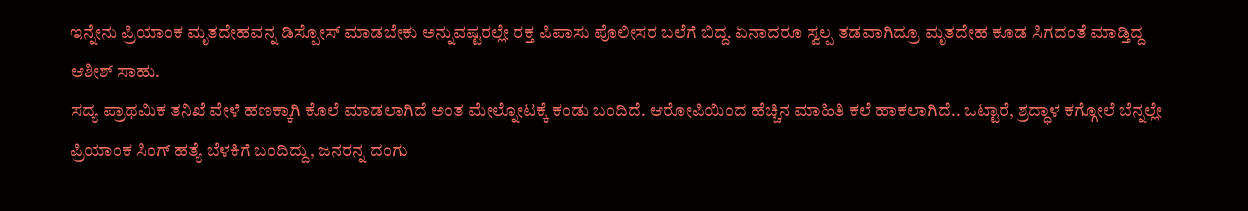ಇನ್ನೇನು ಪ್ರಿಯಾಂಕ ಮೃತದೇಹವನ್ನ ಡಿಸ್ಪೋಸ್ ಮಾಡಬೇಕು ಅನ್ನುವಷ್ಟರಲ್ಲೇ ರಕ್ತ ಪಿಪಾಸು ಪೊಲೀಸರ ಬಲೆಗೆ ಬಿದ್ದ. ಏನಾದರೂ ಸ್ವಲ್ಪ ತಡವಾಗಿದ್ರೂ ಮೃತದೇಹ ಕೂಡ ಸಿಗದಂತೆ ಮಾಡ್ತಿದ್ದ ಆಶೀಶ್ ಸಾಹು.
ಸದ್ಯ ಪ್ರಾಥಮಿಕ ತನಿಖೆ ವೇಳೆ ಹಣಕ್ಕಾಗಿ ಕೊಲೆ ಮಾಡಲಾಗಿದೆ ಅಂತ ಮೇಲ್ನೋಟಕ್ಕೆ ಕಂಡು ಬಂದಿದೆ. ಆರೋಪಿಯಿಂದ ಹೆಚ್ಚಿನ ಮಾಹಿತಿ ಕಲೆ ಹಾಕಲಾಗಿದೆ.. ಒಟ್ಟಾರೆ, ಶ್ರದ್ಧಾಳ ಕಗ್ಗೋಲೆ ಬೆನ್ನಲ್ಲೇ ಪ್ರಿಯಾಂಕ ಸಿಂಗ್ ಹತ್ಯೆ ಬೆಳಕಿಗೆ ಬಂದಿದ್ದು, ಜನರನ್ನ ದಂಗು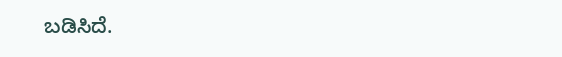ಬಡಿಸಿದೆ.